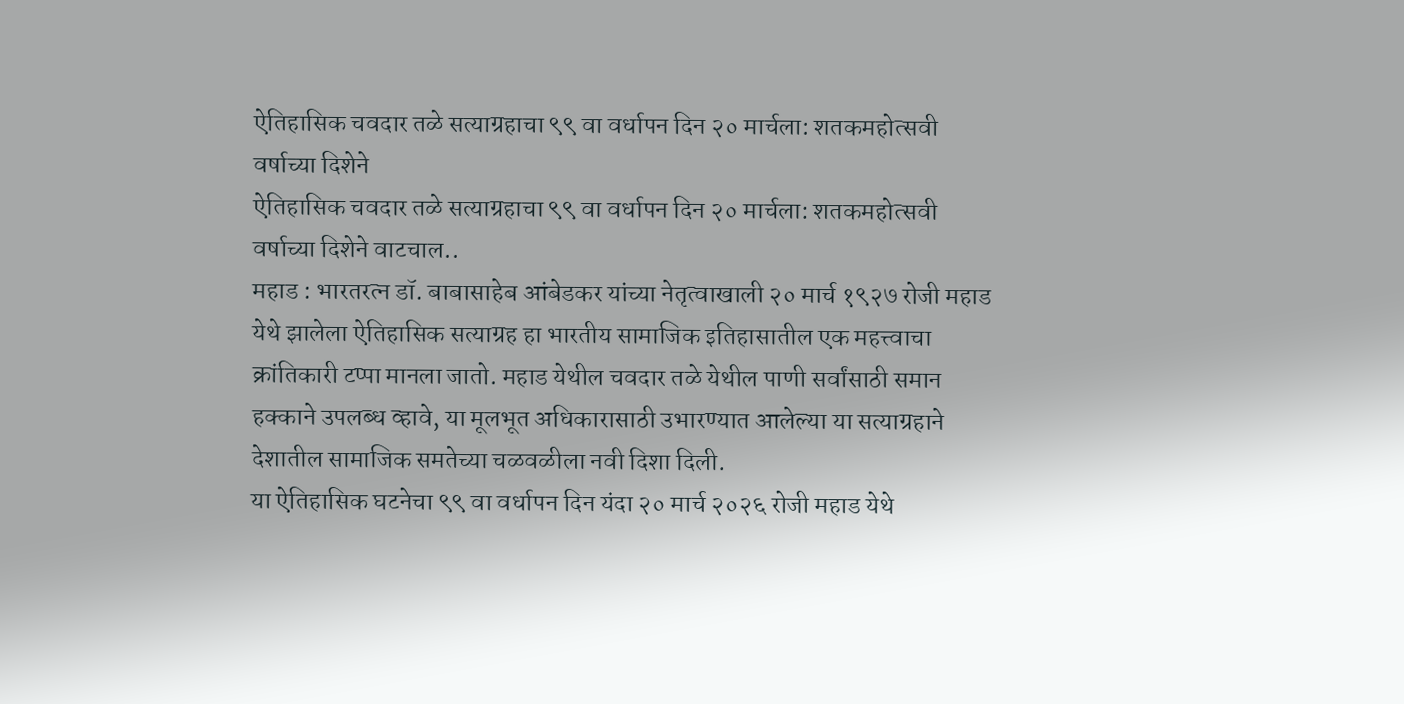ऐतिहासिक चवदार तळे सत्याग्रहाचा ९९ वा वर्धापन दिन २० मार्चला: शतकमहोत्सवी वर्षाच्या दिशेने
ऐतिहासिक चवदार तळे सत्याग्रहाचा ९९ वा वर्धापन दिन २० मार्चला: शतकमहोत्सवी वर्षाच्या दिशेने वाटचाल..
महाड : भारतरत्न डॉ. बाबासाहेब आंबेडकर यांच्या नेतृत्वाखाली २० मार्च १९२७ रोजी महाड येथे झालेला ऐतिहासिक सत्याग्रह हा भारतीय सामाजिक इतिहासातील एक महत्त्वाचा क्रांतिकारी टप्पा मानला जातो. महाड येथील चवदार तळे येथील पाणी सर्वांसाठी समान हक्काने उपलब्ध व्हावे, या मूलभूत अधिकारासाठी उभारण्यात आलेल्या या सत्याग्रहाने देशातील सामाजिक समतेच्या चळवळीला नवी दिशा दिली.
या ऐतिहासिक घटनेचा ९९ वा वर्धापन दिन यंदा २० मार्च २०२६ रोजी महाड येथे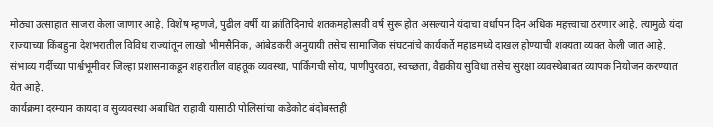मोठ्या उत्साहात साजरा केला जाणार आहे. विशेष म्हणजे, पुढील वर्षी या क्रांतिदिनाचे शतकमहोत्सवी वर्ष सुरू होत असल्याने यंदाचा वर्धापन दिन अधिक महत्त्वाचा ठरणार आहे. त्यामुळे यंदा राज्याच्या किंबहुना देशभरातील विविध राज्यांतून लाखो भीमसैनिक, आंबेडकरी अनुयायी तसेच सामाजिक संघटनांचे कार्यकर्ते महाडमध्ये दाखल होण्याची शक्यता व्यक्त केली जात आहे.
संभाव्य गर्दीच्या पार्श्वभूमीवर जिल्हा प्रशासनाकडून शहरातील वाहतूक व्यवस्था, पार्किंगची सोय, पाणीपुरवठा, स्वच्छता, वैद्यकीय सुविधा तसेच सुरक्षा व्यवस्थेबाबत व्यापक नियोजन करण्यात येत आहे.
कार्यक्रमा दरम्यान कायदा व सुव्यवस्था अबाधित राहावी यासाठी पोलिसांचा कडेकोट बंदोबस्तही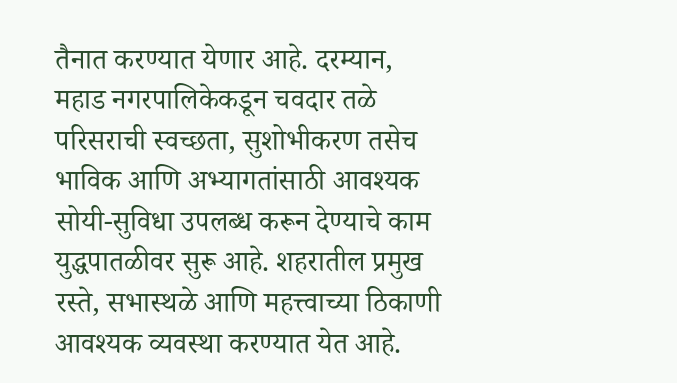तैनात करण्यात येणार आहे. दरम्यान, महाड नगरपालिकेकडून चवदार तळे परिसराची स्वच्छता, सुशोभीकरण तसेच भाविक आणि अभ्यागतांसाठी आवश्यक सोयी-सुविधा उपलब्ध करून देण्याचे काम युद्धपातळीवर सुरू आहे. शहरातील प्रमुख रस्ते, सभास्थळे आणि महत्त्वाच्या ठिकाणी आवश्यक व्यवस्था करण्यात येत आहे.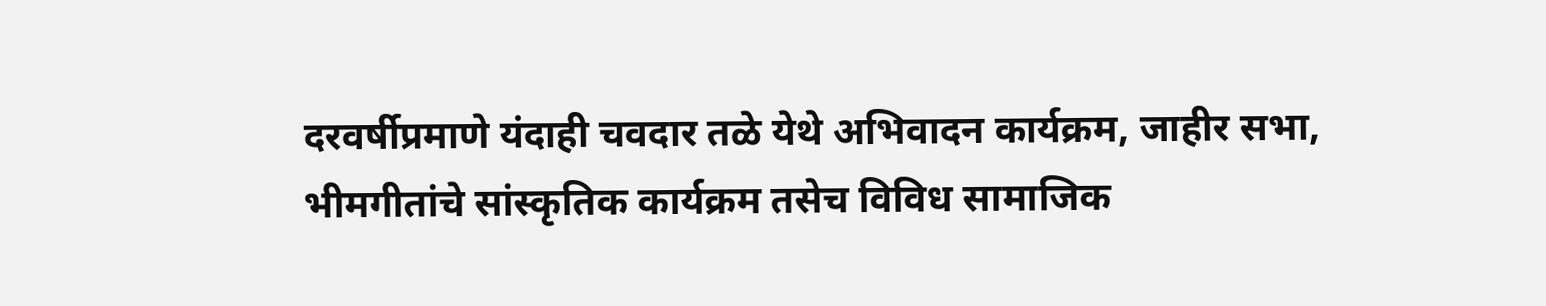दरवर्षीप्रमाणे यंदाही चवदार तळे येथे अभिवादन कार्यक्रम, जाहीर सभा, भीमगीतांचे सांस्कृतिक कार्यक्रम तसेच विविध सामाजिक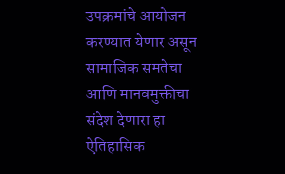उपक्रमांचे आयोजन करण्यात येणार असून सामाजिक समतेचा आणि मानवमुक्तीचा संदेश देणारा हा ऐतिहासिक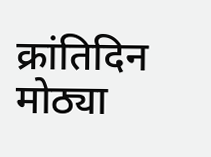क्रांतिदिन मोठ्या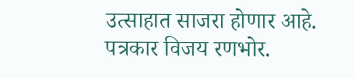उत्साहात साजरा होणार आहे.
पत्रकार विजय रणभोर.